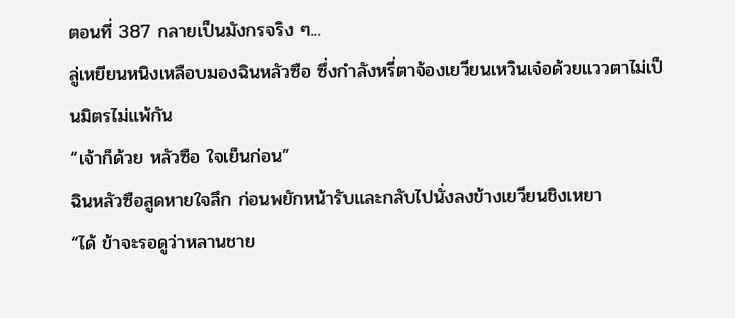ตอนที่ 387 กลายเป็นมังกรจริง ๆ...
ลู่เหยียนหนิงเหลือบมองฉินหลัวซือ ซึ่งกำลังหรี่ตาจ้องเยวียนเหวินเจ๋อด้วยแววตาไม่เป็นมิตรไม่แพ้กัน
“เจ้าก็ด้วย หลัวซือ ใจเย็นก่อน”
ฉินหลัวซือสูดหายใจลึก ก่อนพยักหน้ารับและกลับไปนั่งลงข้างเยวียนชิงเหยา
“ได้ ข้าจะรอดูว่าหลานชาย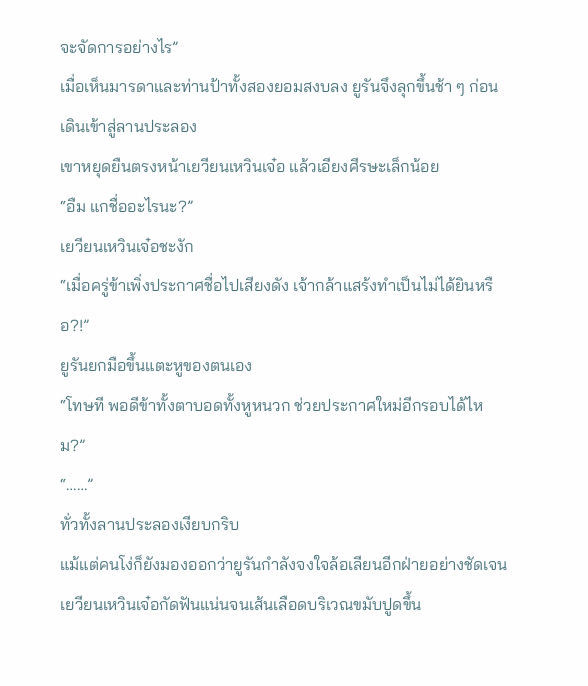จะจัดการอย่างไร”
เมื่อเห็นมารดาและท่านป้าทั้งสองยอมสงบลง ยูรันจึงลุกขึ้นช้า ๆ ก่อนเดินเข้าสู่ลานประลอง
เขาหยุดยืนตรงหน้าเยวียนเหวินเจ๋อ แล้วเอียงศีรษะเล็กน้อย
“อืม แกชื่ออะไรนะ?”
เยวียนเหวินเจ๋อชะงัก
“เมื่อครู่ข้าเพิ่งประกาศชื่อไปเสียงดัง เจ้ากล้าแสร้งทำเป็นไม่ได้ยินหรือ?!”
ยูรันยกมือขึ้นแตะหูของตนเอง
“โทษที พอดีข้าทั้งตาบอดทั้งหูหนวก ช่วยประกาศใหม่อีกรอบได้ไหม?”
“……”
ทั่วทั้งลานประลองเงียบกริบ
แม้แต่คนโง่ก็ยังมองออกว่ายูรันกำลังจงใจล้อเลียนอีกฝ่ายอย่างชัดเจน
เยวียนเหวินเจ๋อกัดฟันแน่นจนเส้นเลือดบริเวณขมับปูดขึ้น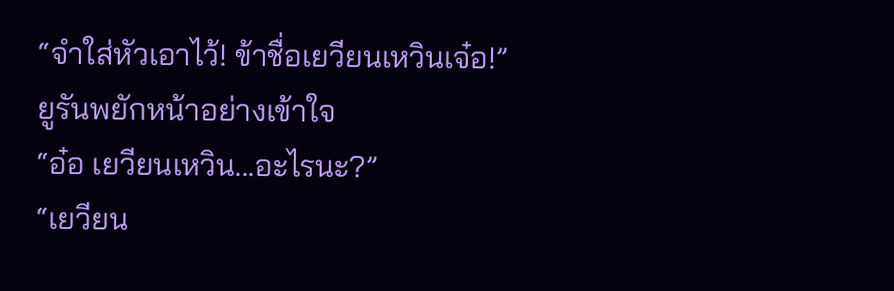“จำใส่หัวเอาไว้! ข้าชื่อเยวียนเหวินเจ๋อ!”
ยูรันพยักหน้าอย่างเข้าใจ
“อ๋อ เยวียนเหวิน...อะไรนะ?”
“เยวียน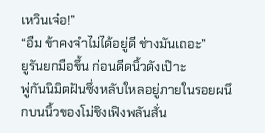เหวินเจ๋อ!”
“อืม ข้าคงจำไม่ได้อยู่ดี ช่างมันเถอะ”
ยูรันยกมือขึ้น ก่อนดีดนิ้วดังเป๊าะ
พู่กันนิมิตฝันซึ่งหลับใหลอยู่ภายในรอยผนึกบนนิ้วของโม่ชิงเฟิงพลันสั่น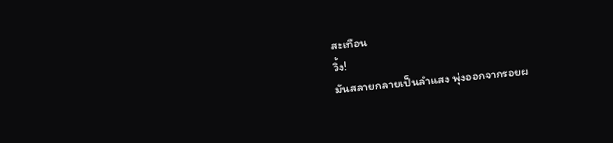สะเทือน
วิ้ง!
มันสลายกลายเป็นลำแสง พุ่งออกจากรอยผ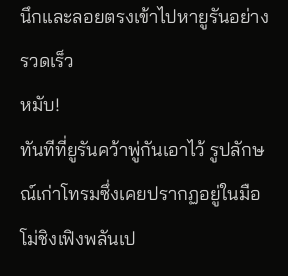นึกและลอยตรงเข้าไปหายูรันอย่างรวดเร็ว
หมับ!
ทันทีที่ยูรันคว้าพู่กันเอาไว้ รูปลักษณ์เก่าโทรมซึ่งเคยปรากฏอยู่ในมือโม่ชิงเฟิงพลันเป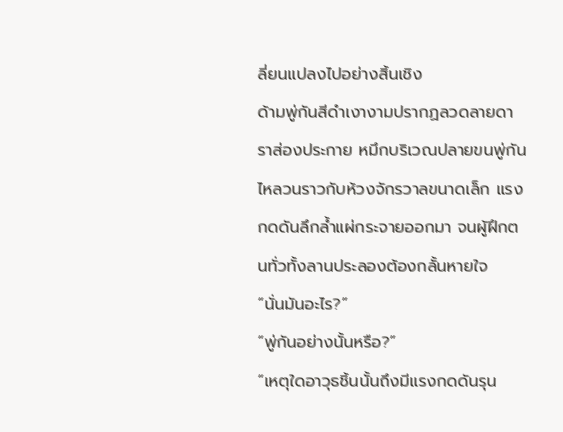ลี่ยนแปลงไปอย่างสิ้นเชิง
ด้ามพู่กันสีดำเงางามปรากฏลวดลายดาราส่องประกาย หมึกบริเวณปลายขนพู่กันไหลวนราวกับห้วงจักรวาลขนาดเล็ก แรงกดดันลึกล้ำแผ่กระจายออกมา จนผู้ฝึกตนทั่วทั้งลานประลองต้องกลั้นหายใจ
“นั่นมันอะไร?”
“พู่กันอย่างนั้นหรือ?”
“เหตุใดอาวุธชิ้นนั้นถึงมีแรงกดดันรุน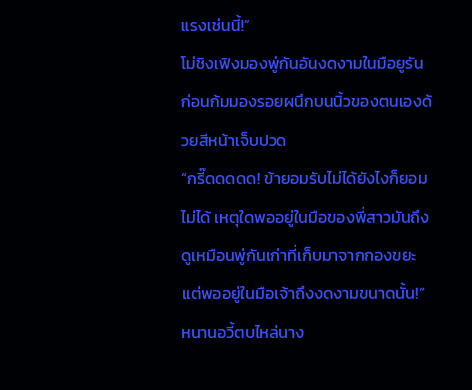แรงเช่นนี้!”
โม่ชิงเฟิงมองพู่กันอันงดงามในมือยูรัน ก่อนก้มมองรอยผนึกบนนิ้วของตนเองด้วยสีหน้าเจ็บปวด
“กรี๊ดดดดด! ข้ายอมรับไม่ได้ยังไงก็ยอมไม่ได้ เหตุใดพออยู่ในมือของพี่สาวมันถึงดูเหมือนพู่กันเก่าที่เก็บมาจากกองขยะ แต่พออยู่ในมือเจ้าถึงงดงามขนาดนั้น!”
หนานอวี้ตบไหล่นาง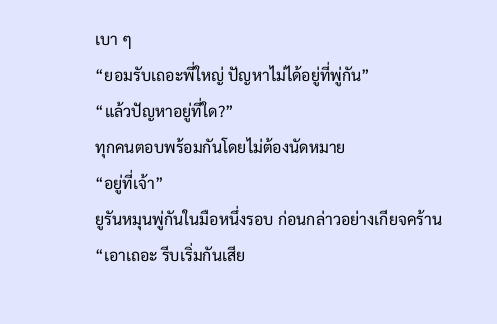เบา ๆ
“ยอมรับเถอะพี่ใหญ่ ปัญหาไม่ได้อยู่ที่พู่กัน”
“แล้วปัญหาอยู่ที่ใด?”
ทุกคนตอบพร้อมกันโดยไม่ต้องนัดหมาย
“อยู่ที่เจ้า”
ยูรันหมุนพู่กันในมือหนึ่งรอบ ก่อนกล่าวอย่างเกียจคร้าน
“เอาเถอะ รีบเริ่มกันเสีย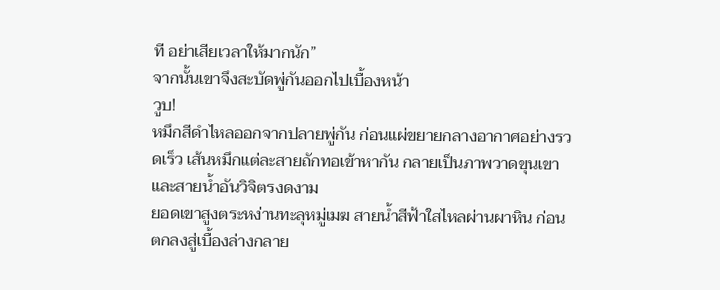ที อย่าเสียเวลาให้มากนัก”
จากนั้นเขาจึงสะบัดพู่กันออกไปเบื้องหน้า
วูบ!
หมึกสีดำไหลออกจากปลายพู่กัน ก่อนแผ่ขยายกลางอากาศอย่างรวดเร็ว เส้นหมึกแต่ละสายถักทอเข้าหากัน กลายเป็นภาพวาดขุนเขาและสายน้ำอันวิจิตรงดงาม
ยอดเขาสูงตระหง่านทะลุหมู่เมฆ สายน้ำสีฟ้าใสไหลผ่านผาหิน ก่อนตกลงสู่เบื้องล่างกลาย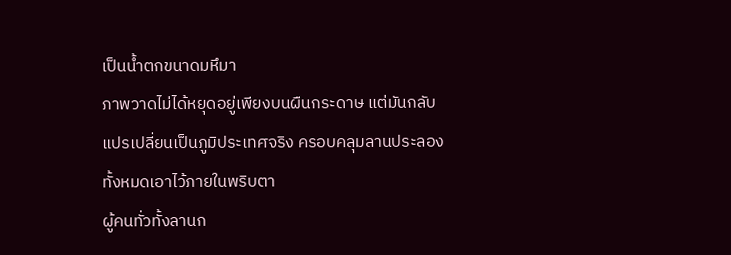เป็นน้ำตกขนาดมหึมา
ภาพวาดไม่ได้หยุดอยู่เพียงบนผืนกระดาษ แต่มันกลับแปรเปลี่ยนเป็นภูมิประเทศจริง ครอบคลุมลานประลองทั้งหมดเอาไว้ภายในพริบตา
ผู้คนทั่วทั้งลานก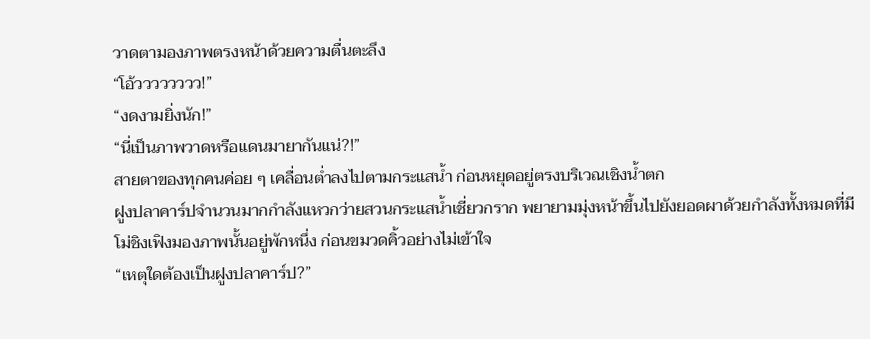วาดตามองภาพตรงหน้าด้วยความตื่นตะลึง
“โอ้วววววววว!”
“งดงามยิ่งนัก!”
“นี่เป็นภาพวาดหรือแดนมายากันแน่?!”
สายตาของทุกคนค่อย ๆ เคลื่อนต่ำลงไปตามกระแสน้ำ ก่อนหยุดอยู่ตรงบริเวณเชิงน้ำตก
ฝูงปลาคาร์ปจำนวนมากกำลังแหวกว่ายสวนกระแสน้ำเชี่ยวกราก พยายามมุ่งหน้าขึ้นไปยังยอดผาด้วยกำลังทั้งหมดที่มี
โม่ชิงเฟิงมองภาพนั้นอยู่พักหนึ่ง ก่อนขมวดคิ้วอย่างไม่เข้าใจ
“เหตุใดต้องเป็นฝูงปลาคาร์ป?”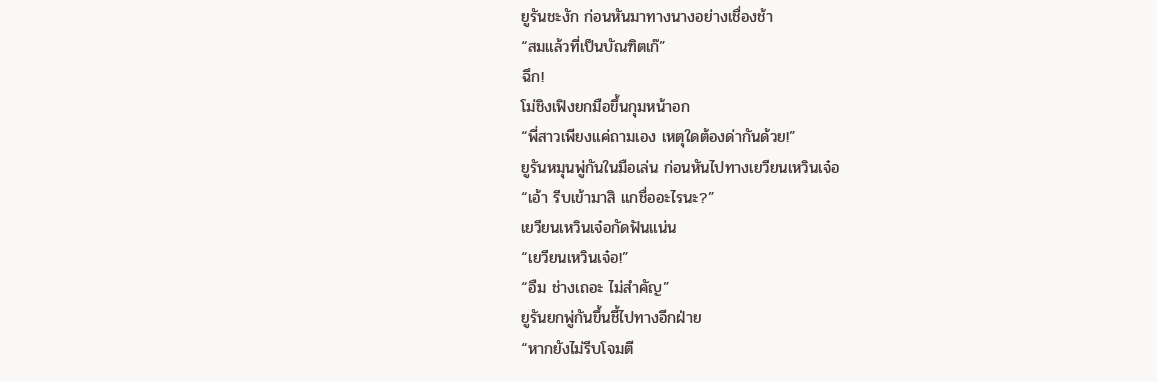ยูรันชะงัก ก่อนหันมาทางนางอย่างเชื่องช้า
“สมแล้วที่เป็นบัณฑิตเก๊”
ฉึก!
โม่ชิงเฟิงยกมือขึ้นกุมหน้าอก
“พี่สาวเพียงแค่ถามเอง เหตุใดต้องด่ากันด้วย!”
ยูรันหมุนพู่กันในมือเล่น ก่อนหันไปทางเยวียนเหวินเจ๋อ
“เอ้า รีบเข้ามาสิ แกชื่ออะไรนะ?”
เยวียนเหวินเจ๋อกัดฟันแน่น
“เยวียนเหวินเจ๋อ!”
“อืม ช่างเถอะ ไม่สำคัญ”
ยูรันยกพู่กันขึ้นชี้ไปทางอีกฝ่าย
“หากยังไม่รีบโจมตี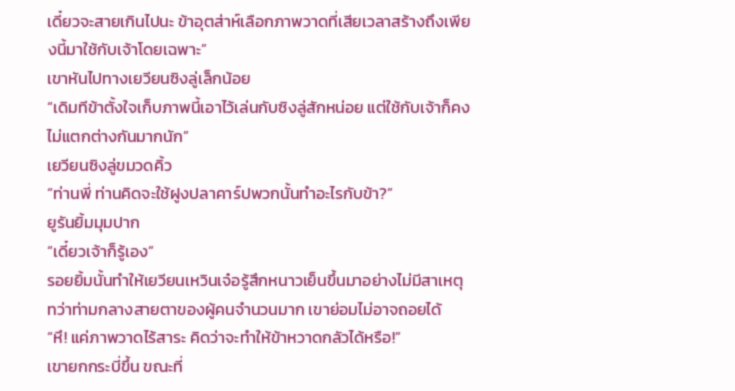เดี๋ยวจะสายเกินไปนะ ข้าอุตส่าห์เลือกภาพวาดที่เสียเวลาสร้างถึงเพียงนี้มาใช้กับเจ้าโดยเฉพาะ”
เขาหันไปทางเยวียนซิงลู่เล็กน้อย
“เดิมทีข้าตั้งใจเก็บภาพนี้เอาไว้เล่นกับซิงลู่สักหน่อย แต่ใช้กับเจ้าก็คงไม่แตกต่างกันมากนัก”
เยวียนซิงลู่ขมวดคิ้ว
“ท่านพี่ ท่านคิดจะใช้ฝูงปลาคาร์ปพวกนั้นทำอะไรกับข้า?”
ยูรันยิ้มมุมปาก
“เดี๋ยวเจ้าก็รู้เอง”
รอยยิ้มนั้นทำให้เยวียนเหวินเจ๋อรู้สึกหนาวเย็นขึ้นมาอย่างไม่มีสาเหตุ ทว่าท่ามกลางสายตาของผู้คนจำนวนมาก เขาย่อมไม่อาจถอยได้
“หึ! แค่ภาพวาดไร้สาระ คิดว่าจะทำให้ข้าหวาดกลัวได้หรือ!”
เขายกกระบี่ขึ้น ขณะที่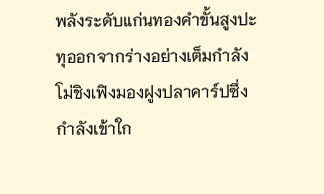พลังระดับแก่นทองคำขั้นสูงปะทุออกจากร่างอย่างเต็มกำลัง
โม่ชิงเฟิงมองฝูงปลาคาร์ปซึ่งกำลังเข้าใก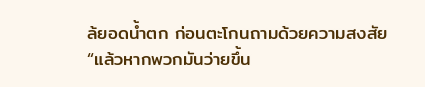ล้ยอดน้ำตก ก่อนตะโกนถามด้วยความสงสัย
“แล้วหากพวกมันว่ายขึ้น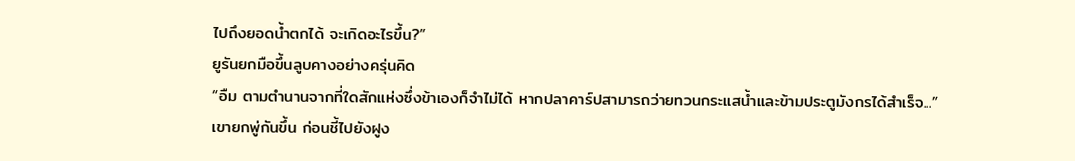ไปถึงยอดน้ำตกได้ จะเกิดอะไรขึ้น?”
ยูรันยกมือขึ้นลูบคางอย่างครุ่นคิด
“อืม ตามตำนานจากที่ใดสักแห่งซึ่งข้าเองก็จำไม่ได้ หากปลาคาร์ปสามารถว่ายทวนกระแสน้ำและข้ามประตูมังกรได้สำเร็จ...”
เขายกพู่กันขึ้น ก่อนชี้ไปยังฝูง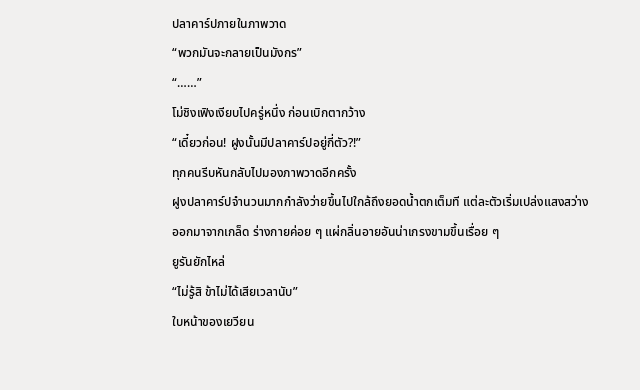ปลาคาร์ปภายในภาพวาด
“พวกมันจะกลายเป็นมังกร”
“……”
โม่ชิงเฟิงเงียบไปครู่หนึ่ง ก่อนเบิกตากว้าง
“เดี๋ยวก่อน! ฝูงนั้นมีปลาคาร์ปอยู่กี่ตัว?!”
ทุกคนรีบหันกลับไปมองภาพวาดอีกครั้ง
ฝูงปลาคาร์ปจำนวนมากกำลังว่ายขึ้นไปใกล้ถึงยอดน้ำตกเต็มที แต่ละตัวเริ่มเปล่งแสงสว่างออกมาจากเกล็ด ร่างกายค่อย ๆ แผ่กลิ่นอายอันน่าเกรงขามขึ้นเรื่อย ๆ
ยูรันยักไหล่
“ไม่รู้สิ ข้าไม่ได้เสียเวลานับ”
ใบหน้าของเยวียน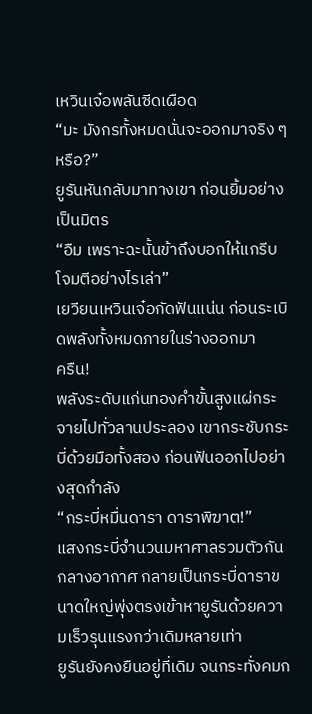เหวินเจ๋อพลันซีดเผือด
“มะ มังกรทั้งหมดนั่นจะออกมาจริง ๆ หรือ?”
ยูรันหันกลับมาทางเขา ก่อนยิ้มอย่างเป็นมิตร
“อืม เพราะฉะนั้นข้าถึงบอกให้แกรีบโจมตีอย่างไรเล่า”
เยวียนเหวินเจ๋อกัดฟันแน่น ก่อนระเบิดพลังทั้งหมดภายในร่างออกมา
ครืน!
พลังระดับแก่นทองคำขั้นสูงแผ่กระจายไปทั่วลานประลอง เขากระชับกระบี่ด้วยมือทั้งสอง ก่อนฟันออกไปอย่างสุดกำลัง
“กระบี่หมื่นดารา ดาราพิฆาต!”
แสงกระบี่จำนวนมหาศาลรวมตัวกันกลางอากาศ กลายเป็นกระบี่ดาราขนาดใหญ่พุ่งตรงเข้าหายูรันด้วยความเร็วรุนแรงกว่าเดิมหลายเท่า
ยูรันยังคงยืนอยู่ที่เดิม จนกระทั่งคมก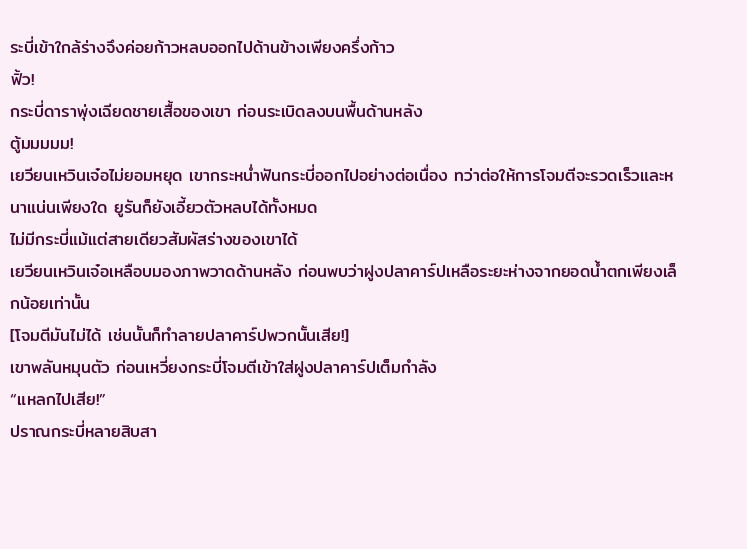ระบี่เข้าใกล้ร่างจึงค่อยก้าวหลบออกไปด้านข้างเพียงครึ่งก้าว
ฟิ้ว!
กระบี่ดาราพุ่งเฉียดชายเสื้อของเขา ก่อนระเบิดลงบนพื้นด้านหลัง
ตู้มมมมม!
เยวียนเหวินเจ๋อไม่ยอมหยุด เขากระหน่ำฟันกระบี่ออกไปอย่างต่อเนื่อง ทว่าต่อให้การโจมตีจะรวดเร็วและหนาแน่นเพียงใด ยูรันก็ยังเอี้ยวตัวหลบได้ทั้งหมด
ไม่มีกระบี่แม้แต่สายเดียวสัมผัสร่างของเขาได้
เยวียนเหวินเจ๋อเหลือบมองภาพวาดด้านหลัง ก่อนพบว่าฝูงปลาคาร์ปเหลือระยะห่างจากยอดน้ำตกเพียงเล็กน้อยเท่านั้น
[โจมตีมันไม่ได้ เช่นนั้นก็ทำลายปลาคาร์ปพวกนั้นเสีย!]
เขาพลันหมุนตัว ก่อนเหวี่ยงกระบี่โจมตีเข้าใส่ฝูงปลาคาร์ปเต็มกำลัง
“แหลกไปเสีย!”
ปราณกระบี่หลายสิบสา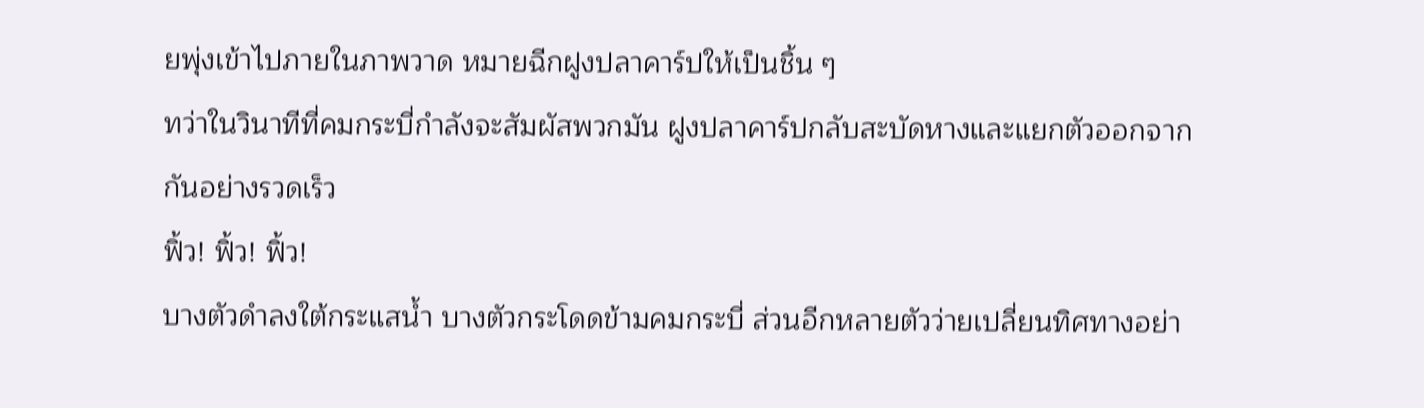ยพุ่งเข้าไปภายในภาพวาด หมายฉีกฝูงปลาคาร์ปให้เป็นชิ้น ๆ
ทว่าในวินาทีที่คมกระบี่กำลังจะสัมผัสพวกมัน ฝูงปลาคาร์ปกลับสะบัดหางและแยกตัวออกจากกันอย่างรวดเร็ว
ฟิ้ว! ฟิ้ว! ฟิ้ว!
บางตัวดำลงใต้กระแสน้ำ บางตัวกระโดดข้ามคมกระบี่ ส่วนอีกหลายตัวว่ายเปลี่ยนทิศทางอย่า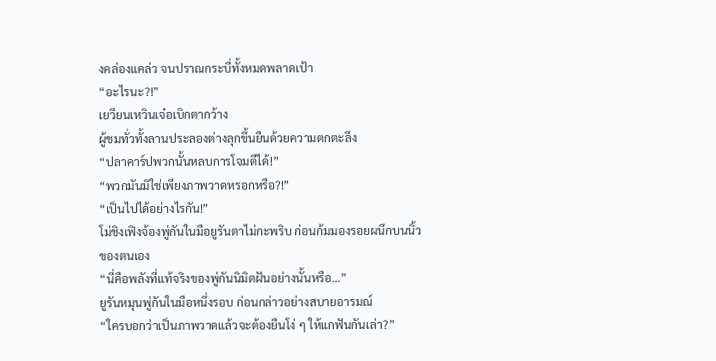งคล่องแคล่ว จนปราณกระบี่ทั้งหมดพลาดเป้า
“อะไรนะ?!”
เยวียนเหวินเจ๋อเบิกตากว้าง
ผู้ชมทั่วทั้งลานประลองต่างลุกขึ้นยืนด้วยความตกตะลึง
“ปลาคาร์ปพวกนั้นหลบการโจมตีได้!”
“พวกมันมิใช่เพียงภาพวาดหรอกหรือ?!”
“เป็นไปได้อย่างไรกัน!”
โม่ชิงเฟิงจ้องพู่กันในมือยูรันตาไม่กะพริบ ก่อนก้มมองรอยผนึกบนนิ้วของตนเอง
“นี่คือพลังที่แท้จริงของพู่กันนิมิตฝันอย่างนั้นหรือ...”
ยูรันหมุนพู่กันในมือหนึ่งรอบ ก่อนกล่าวอย่างสบายอารมณ์
“ใครบอกว่าเป็นภาพวาดแล้วจะต้องยืนโง่ ๆ ให้แกฟันกันเล่า?”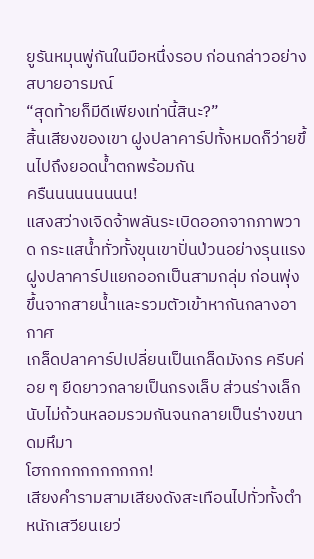ยูรันหมุนพู่กันในมือหนึ่งรอบ ก่อนกล่าวอย่างสบายอารมณ์
“สุดท้ายก็มีดีเพียงเท่านี้สินะ?”
สิ้นเสียงของเขา ฝูงปลาคาร์ปทั้งหมดก็ว่ายขึ้นไปถึงยอดน้ำตกพร้อมกัน
ครืนนนนนนนนน!
แสงสว่างเจิดจ้าพลันระเบิดออกจากภาพวาด กระแสน้ำทั่วทั้งขุนเขาปั่นป่วนอย่างรุนแรง ฝูงปลาคาร์ปแยกออกเป็นสามกลุ่ม ก่อนพุ่งขึ้นจากสายน้ำและรวมตัวเข้าหากันกลางอากาศ
เกล็ดปลาคาร์ปเปลี่ยนเป็นเกล็ดมังกร ครีบค่อย ๆ ยืดยาวกลายเป็นกรงเล็บ ส่วนร่างเล็กนับไม่ถ้วนหลอมรวมกันจนกลายเป็นร่างขนาดมหึมา
โฮกกกกกกกกกกก!
เสียงคำรามสามเสียงดังสะเทือนไปทั่วทั้งตำหนักเสวียนเยว่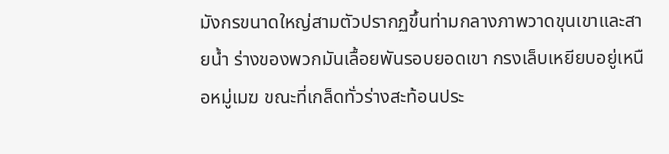มังกรขนาดใหญ่สามตัวปรากฏขึ้นท่ามกลางภาพวาดขุนเขาและสายน้ำ ร่างของพวกมันเลื้อยพันรอบยอดเขา กรงเล็บเหยียบอยู่เหนือหมู่เมฆ ขณะที่เกล็ดทั่วร่างสะท้อนประ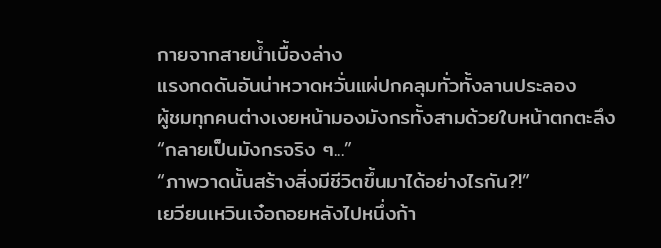กายจากสายน้ำเบื้องล่าง
แรงกดดันอันน่าหวาดหวั่นแผ่ปกคลุมทั่วทั้งลานประลอง
ผู้ชมทุกคนต่างเงยหน้ามองมังกรทั้งสามด้วยใบหน้าตกตะลึง
“กลายเป็นมังกรจริง ๆ...”
“ภาพวาดนั้นสร้างสิ่งมีชีวิตขึ้นมาได้อย่างไรกัน?!”
เยวียนเหวินเจ๋อถอยหลังไปหนึ่งก้า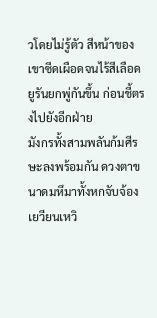วโดยไม่รู้ตัว สีหน้าของเขาซีดเผือดจนไร้สีเลือด
ยูรันยกพู่กันขึ้น ก่อนชี้ตรงไปยังอีกฝ่าย
มังกรทั้งสามพลันก้มศีรษะลงพร้อมกัน ดวงตาขนาดมหึมาทั้งหกจับจ้องเยวียนเหวิ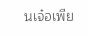นเจ๋อเพีย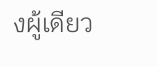งผู้เดียว